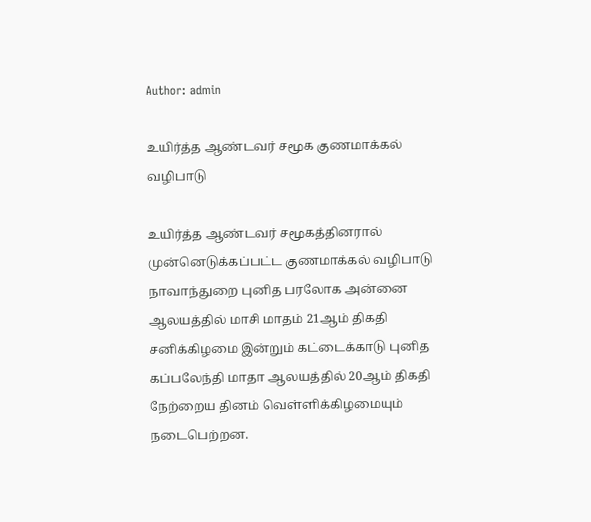Author: admin

உயிர்த்த ஆண்டவர் சமூக குணமாக்கல் வழிபாடு

உயிர்த்த ஆண்டவர் சமூகத்தினரால் முன்னெடுக்கப்பட்ட குணமாக்கல் வழிபாடு நாவாந்துறை புனித பரலோக அன்னை ஆலயத்தில் மாசி மாதம் 21ஆம் திகதி சனிக்கிழமை இன்றும் கட்டைக்காடு புனித கப்பலேந்தி மாதா ஆலயத்தில் 20ஆம் திகதி நேற்றைய தினம் வெள்ளிக்கிழமையும் நடைபெற்றன.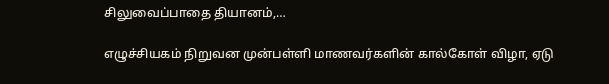சிலுவைப்பாதை தியானம்,…

எழுச்சியகம் நிறுவன முன்பள்ளி மாணவர்களின் கால்கோள் விழா, ஏடு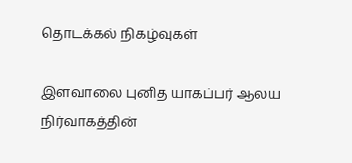தொடக்கல் நிகழ்வுகள்

இளவாலை புனித யாகப்பர் ஆலய நிர்வாகத்தின்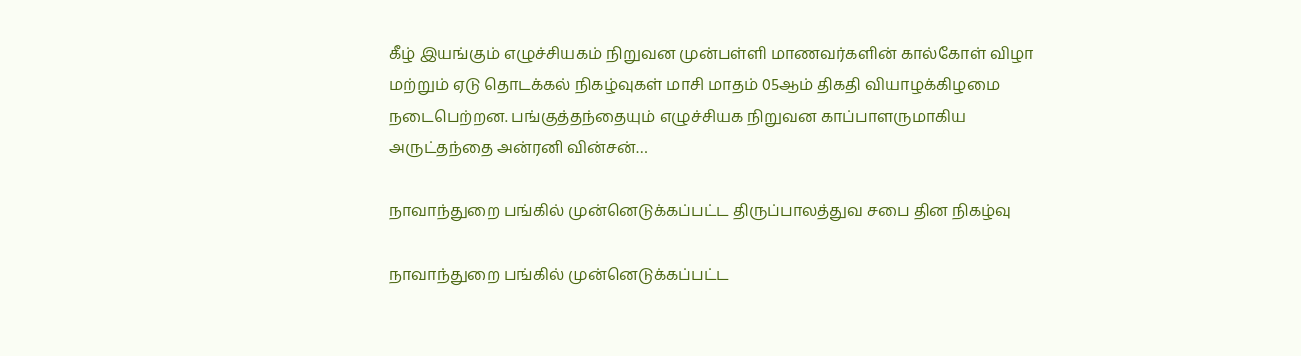கீழ் இயங்கும் எழுச்சியகம் நிறுவன முன்பள்ளி மாணவர்களின் கால்கோள் விழா மற்றும் ஏடு தொடக்கல் நிகழ்வுகள் மாசி மாதம் 05ஆம் திகதி வியாழக்கிழமை நடைபெற்றன. பங்குத்தந்தையும் எழுச்சியக நிறுவன காப்பாளருமாகிய அருட்தந்தை அன்ரனி வின்சன்…

நாவாந்துறை பங்கில் முன்னெடுக்கப்பட்ட திருப்பாலத்துவ சபை தின நிகழ்வு

நாவாந்துறை பங்கில் முன்னெடுக்கப்பட்ட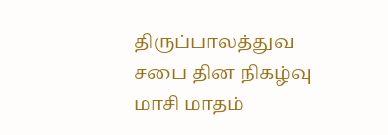திருப்பாலத்துவ சபை தின நிகழ்வு மாசி மாதம்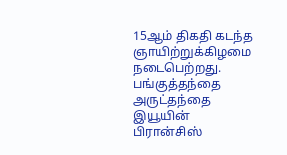15ஆம் திகதி கடந்த ஞாயிற்றுக்கிழமை நடைபெற்றது. பங்குத்தந்தை அருட்தந்தை இயூயின் பிரான்சிஸ்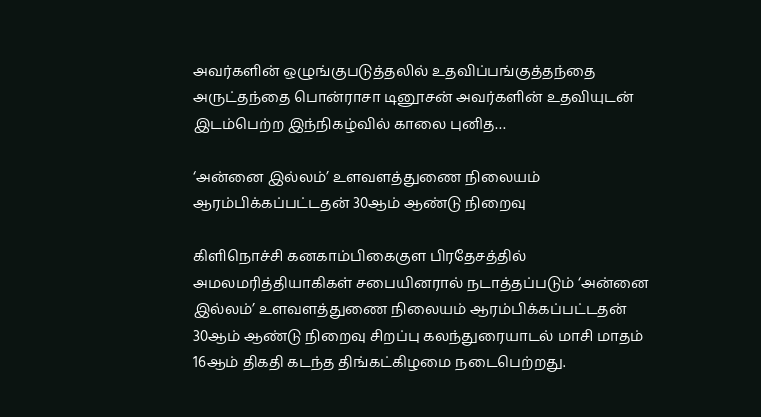அவர்களின் ஒழுங்குபடுத்தலில் உதவிப்பங்குத்தந்தை அருட்தந்தை பொன்ராசா டினூசன் அவர்களின் உதவியுடன் இடம்பெற்ற இந்நிகழ்வில் காலை புனித…

‘அன்னை இல்லம்’ உளவளத்துணை நிலையம் ஆரம்பிக்கப்பட்டதன் 30ஆம் ஆண்டு நிறைவு

கிளிநொச்சி கனகாம்பிகைகுள பிரதேசத்தில் அமலமரித்தியாகிகள் சபையினரால் நடாத்தப்படும் ‘அன்னை இல்லம்’ உளவளத்துணை நிலையம் ஆரம்பிக்கப்பட்டதன் 30ஆம் ஆண்டு நிறைவு சிறப்பு கலந்துரையாடல் மாசி மாதம் 16ஆம் திகதி கடந்த திங்கட்கிழமை நடைபெற்றது.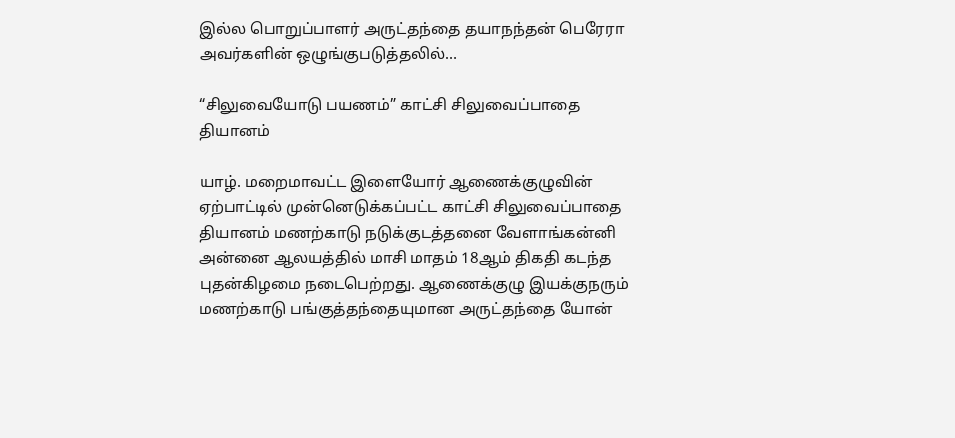இல்ல பொறுப்பாளர் அருட்தந்தை தயாநந்தன் பெரேரா அவர்களின் ஒழுங்குபடுத்தலில்…

“சிலுவையோடு பயணம்” காட்சி சிலுவைப்பாதை தியானம்

யாழ். மறைமாவட்ட இளையோர் ஆணைக்குழுவின் ஏற்பாட்டில் முன்னெடுக்கப்பட்ட காட்சி சிலுவைப்பாதை தியானம் மணற்காடு நடுக்குடத்தனை வேளாங்கன்னி அன்னை ஆலயத்தில் மாசி மாதம் 18ஆம் திகதி கடந்த புதன்கிழமை நடைபெற்றது. ஆணைக்குழு இயக்குநரும் மணற்காடு பங்குத்தந்தையுமான அருட்தந்தை யோன்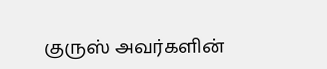குருஸ் அவர்களின்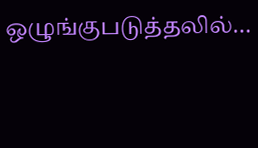ஒழுங்குபடுத்தலில்…